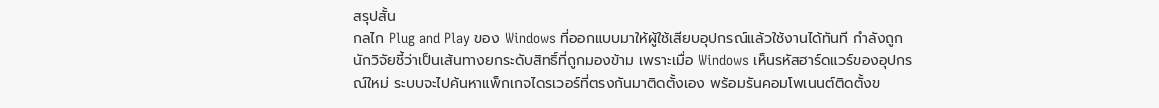สรุปสั้น
กลไก Plug and Play ของ Windows ที่ออกแบบมาให้ผู้ใช้เสียบอุปกรณ์แล้วใช้งานได้ทันที กำลังถูกนักวิจัยชี้ว่าเป็นเส้นทางยกระดับสิทธิ์ที่ถูกมองข้าม เพราะเมื่อ Windows เห็นรหัสฮาร์ดแวร์ของอุปกรณ์ใหม่ ระบบจะไปค้นหาแพ็กเกจไดรเวอร์ที่ตรงกันมาติดตั้งเอง พร้อมรันคอมโพเนนต์ติดตั้งข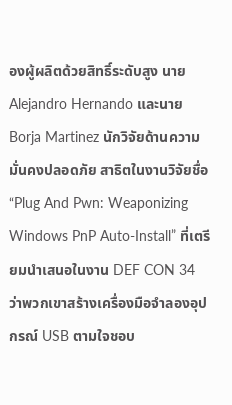องผู้ผลิตด้วยสิทธิ์ระดับสูง นาย Alejandro Hernando และนาย Borja Martinez นักวิจัยด้านความมั่นคงปลอดภัย สาธิตในงานวิจัยชื่อ “Plug And Pwn: Weaponizing Windows PnP Auto-Install” ที่เตรียมนำเสนอในงาน DEF CON 34 ว่าพวกเขาสร้างเครื่องมือจำลองอุปกรณ์ USB ตามใจชอบ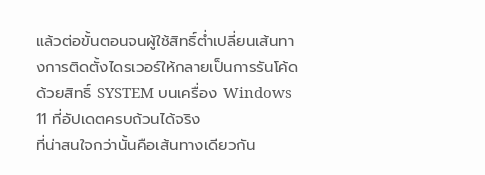แล้วต่อขั้นตอนจนผู้ใช้สิทธิ์ต่ำเปลี่ยนเส้นทางการติดตั้งไดรเวอร์ให้กลายเป็นการรันโค้ดด้วยสิทธิ์ SYSTEM บนเครื่อง Windows 11 ที่อัปเดตครบถ้วนได้จริง
ที่น่าสนใจกว่านั้นคือเส้นทางเดียวกัน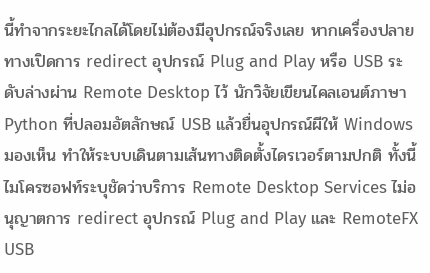นี้ทำจากระยะไกลได้โดยไม่ต้องมีอุปกรณ์จริงเลย หากเครื่องปลายทางเปิดการ redirect อุปกรณ์ Plug and Play หรือ USB ระดับล่างผ่าน Remote Desktop ไว้ นักวิจัยเขียนไคลเอนต์ภาษา Python ที่ปลอมอัตลักษณ์ USB แล้วยื่นอุปกรณ์ผีให้ Windows มองเห็น ทำให้ระบบเดินตามเส้นทางติดตั้งไดรเวอร์ตามปกติ ทั้งนี้ไมโครซอฟท์ระบุชัดว่าบริการ Remote Desktop Services ไม่อนุญาตการ redirect อุปกรณ์ Plug and Play และ RemoteFX USB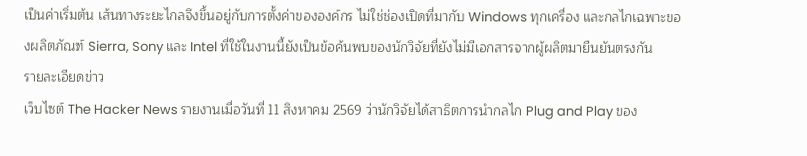เป็นค่าเริ่มต้น เส้นทางระยะไกลจึงขึ้นอยู่กับการตั้งค่าขององค์กร ไม่ใช่ช่องเปิดที่มากับ Windows ทุกเครื่อง และกลไกเฉพาะของผลิตภัณฑ์ Sierra, Sony และ Intel ที่ใช้ในงานนี้ยังเป็นข้อค้นพบของนักวิจัยที่ยังไม่มีเอกสารจากผู้ผลิตมายืนยันตรงกัน
รายละเอียดข่าว
เว็บไซต์ The Hacker News รายงานเมื่อวันที่ 11 สิงหาคม 2569 ว่านักวิจัยได้สาธิตการนำกลไก Plug and Play ของ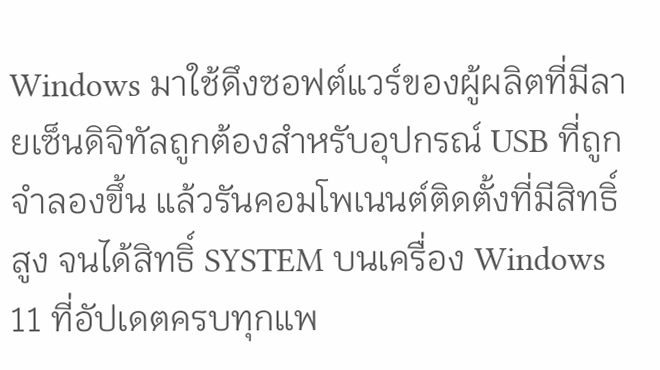Windows มาใช้ดึงซอฟต์แวร์ของผู้ผลิตที่มีลายเซ็นดิจิทัลถูกต้องสำหรับอุปกรณ์ USB ที่ถูกจำลองขึ้น แล้วรันคอมโพเนนต์ติดตั้งที่มีสิทธิ์สูง จนได้สิทธิ์ SYSTEM บนเครื่อง Windows 11 ที่อัปเดตครบทุกแพ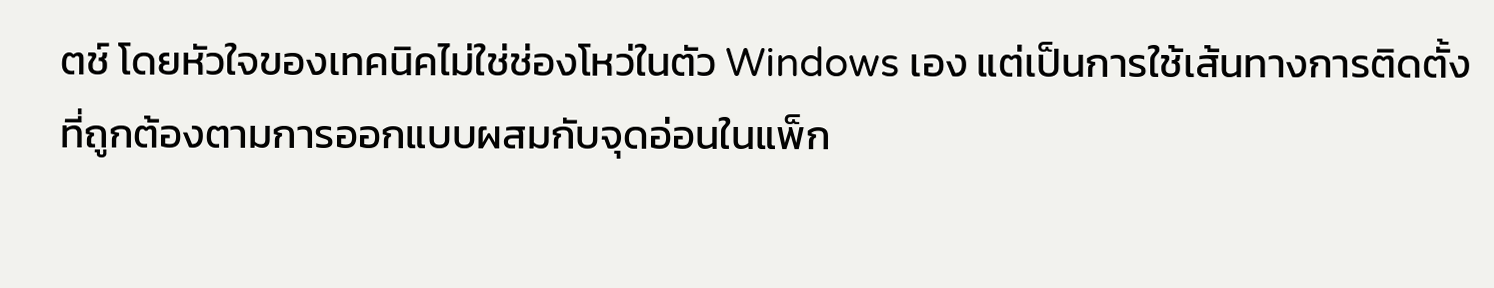ตช์ โดยหัวใจของเทคนิคไม่ใช่ช่องโหว่ในตัว Windows เอง แต่เป็นการใช้เส้นทางการติดตั้งที่ถูกต้องตามการออกแบบผสมกับจุดอ่อนในแพ็ก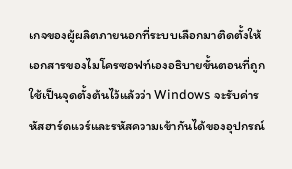เกจของผู้ผลิตภายนอกที่ระบบเลือกมาติดตั้งให้
เอกสารของไมโครซอฟท์เองอธิบายขั้นตอนที่ถูกใช้เป็นจุดตั้งต้นไว้แล้วว่า Windows จะรับค่ารหัสฮาร์ดแวร์และรหัสความเข้ากันได้ของอุปกรณ์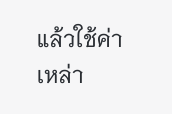แล้วใช้ค่าเหล่า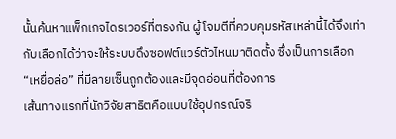นั้นค้นหาแพ็กเกจไดรเวอร์ที่ตรงกัน ผู้โจมตีที่ควบคุมรหัสเหล่านี้ได้จึงเท่ากับเลือกได้ว่าจะให้ระบบดึงซอฟต์แวร์ตัวไหนมาติดตั้ง ซึ่งเป็นการเลือก “เหยื่อล่อ” ที่มีลายเซ็นถูกต้องและมีจุดอ่อนที่ต้องการ
เส้นทางแรกที่นักวิจัยสาธิตคือแบบใช้อุปกรณ์จริ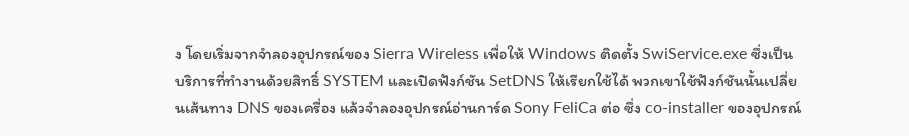ง โดยเริ่มจากจำลองอุปกรณ์ของ Sierra Wireless เพื่อให้ Windows ติดตั้ง SwiService.exe ซึ่งเป็นบริการที่ทำงานด้วยสิทธิ์ SYSTEM และเปิดฟังก์ชัน SetDNS ให้เรียกใช้ได้ พวกเขาใช้ฟังก์ชันนั้นเปลี่ยนเส้นทาง DNS ของเครื่อง แล้วจำลองอุปกรณ์อ่านการ์ด Sony FeliCa ต่อ ซึ่ง co-installer ของอุปกรณ์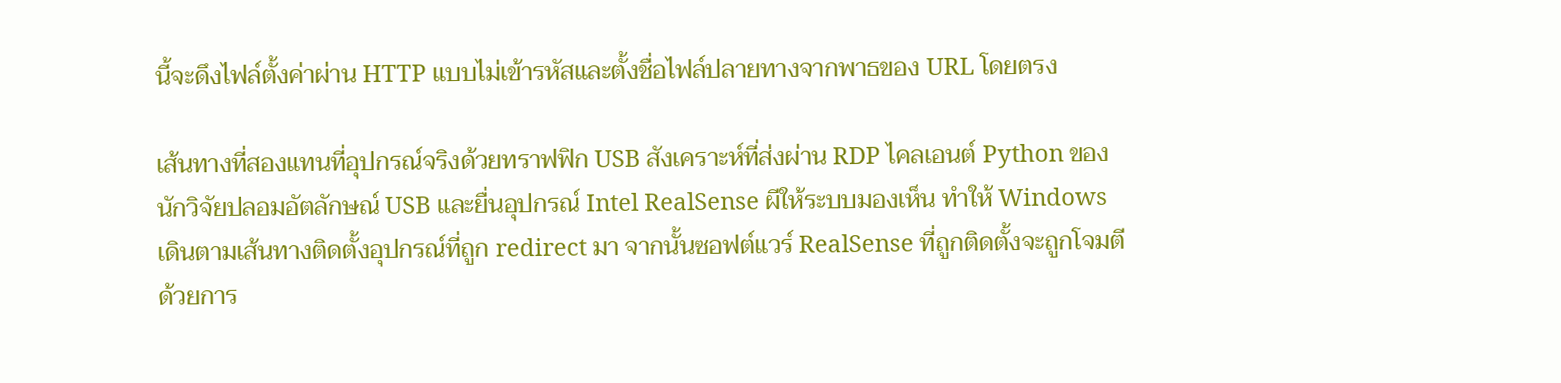นี้จะดึงไฟล์ตั้งค่าผ่าน HTTP แบบไม่เข้ารหัสและตั้งชื่อไฟล์ปลายทางจากพาธของ URL โดยตรง

เส้นทางที่สองแทนที่อุปกรณ์จริงด้วยทราฟฟิก USB สังเคราะห์ที่ส่งผ่าน RDP ไคลเอนต์ Python ของนักวิจัยปลอมอัตลักษณ์ USB และยื่นอุปกรณ์ Intel RealSense ผีให้ระบบมองเห็น ทำให้ Windows เดินตามเส้นทางติดตั้งอุปกรณ์ที่ถูก redirect มา จากนั้นซอฟต์แวร์ RealSense ที่ถูกติดตั้งจะถูกโจมตีด้วยการ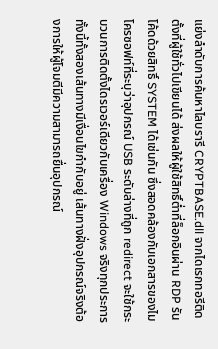แย่งลำดับการค้นหาไลบรารี CRYPTBASE.dll จากไดเรกทอรีติดตั้งที่ผู้ใช้ทั่วไปเขียนได้ ส่งผลให้ผู้ใช้สิทธิ์ต่ำที่ล็อกอินผ่าน RDP รันโค้ดด้วยสิทธิ์ SYSTEM ได้เช่นกัน ซึ่งสอดคล้องกับเอกสารของไมโครซอฟท์ที่ระบุว่าอุปกรณ์ USB ระดับล่างที่ถูก redirect จะใช้กระบวนการติดตั้งไดรเวอร์เดียวกับเครื่อง Windows จริงทุกประการ
ทั้งนี้ทั้งสองเส้นทางมีเงื่อนไขกำกับอยู่ เส้นทางฝั่งอุปกรณ์จริงต้องการให้ผู้โจมตีมีความสามารถยื่นอุปกรณ์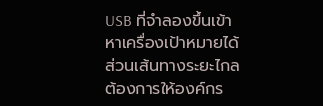USB ที่จำลองขึ้นเข้าหาเครื่องเป้าหมายได้ ส่วนเส้นทางระยะไกลต้องการให้องค์กร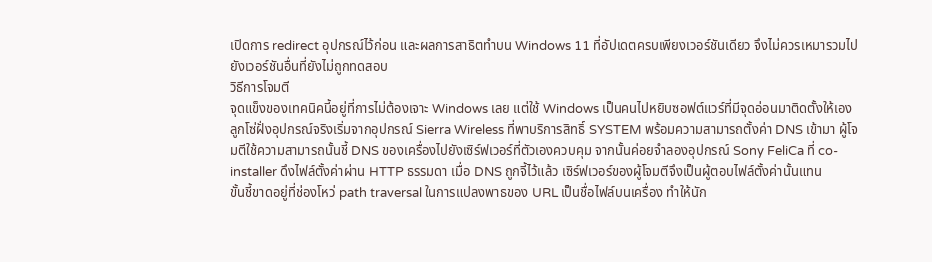เปิดการ redirect อุปกรณ์ไว้ก่อน และผลการสาธิตทำบน Windows 11 ที่อัปเดตครบเพียงเวอร์ชันเดียว จึงไม่ควรเหมารวมไปยังเวอร์ชันอื่นที่ยังไม่ถูกทดสอบ
วิธีการโจมตี
จุดแข็งของเทคนิคนี้อยู่ที่การไม่ต้องเจาะ Windows เลย แต่ใช้ Windows เป็นคนไปหยิบซอฟต์แวร์ที่มีจุดอ่อนมาติดตั้งให้เอง ลูกโซ่ฝั่งอุปกรณ์จริงเริ่มจากอุปกรณ์ Sierra Wireless ที่พาบริการสิทธิ์ SYSTEM พร้อมความสามารถตั้งค่า DNS เข้ามา ผู้โจมตีใช้ความสามารถนั้นชี้ DNS ของเครื่องไปยังเซิร์ฟเวอร์ที่ตัวเองควบคุม จากนั้นค่อยจำลองอุปกรณ์ Sony FeliCa ที่ co-installer ดึงไฟล์ตั้งค่าผ่าน HTTP ธรรมดา เมื่อ DNS ถูกจี้ไว้แล้ว เซิร์ฟเวอร์ของผู้โจมตีจึงเป็นผู้ตอบไฟล์ตั้งค่านั้นแทน
ขั้นชี้ขาดอยู่ที่ช่องโหว่ path traversal ในการแปลงพาธของ URL เป็นชื่อไฟล์บนเครื่อง ทำให้นัก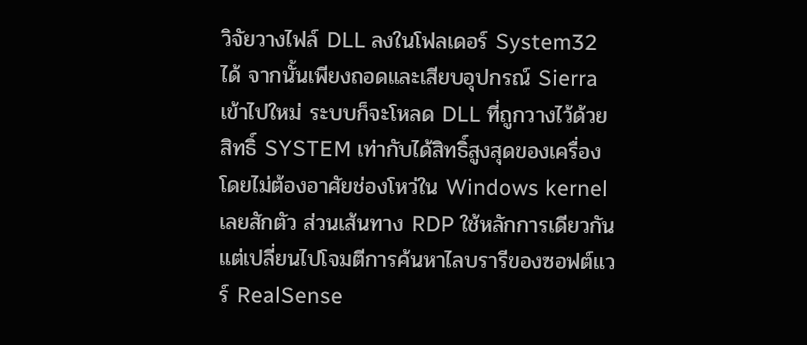วิจัยวางไฟล์ DLL ลงในโฟลเดอร์ System32 ได้ จากนั้นเพียงถอดและเสียบอุปกรณ์ Sierra เข้าไปใหม่ ระบบก็จะโหลด DLL ที่ถูกวางไว้ด้วยสิทธิ์ SYSTEM เท่ากับได้สิทธิ์สูงสุดของเครื่องโดยไม่ต้องอาศัยช่องโหว่ใน Windows kernel เลยสักตัว ส่วนเส้นทาง RDP ใช้หลักการเดียวกันแต่เปลี่ยนไปโจมตีการค้นหาไลบรารีของซอฟต์แวร์ RealSense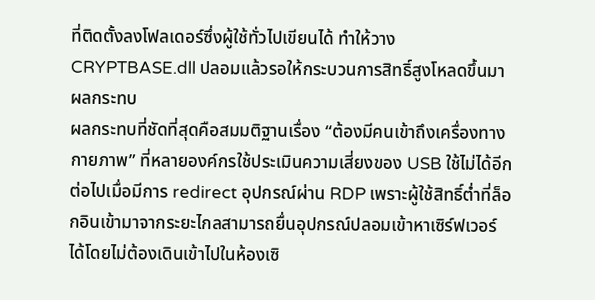ที่ติดตั้งลงโฟลเดอร์ซึ่งผู้ใช้ทั่วไปเขียนได้ ทำให้วาง CRYPTBASE.dll ปลอมแล้วรอให้กระบวนการสิทธิ์สูงโหลดขึ้นมา
ผลกระทบ
ผลกระทบที่ชัดที่สุดคือสมมติฐานเรื่อง “ต้องมีคนเข้าถึงเครื่องทางกายภาพ” ที่หลายองค์กรใช้ประเมินความเสี่ยงของ USB ใช้ไม่ได้อีกต่อไปเมื่อมีการ redirect อุปกรณ์ผ่าน RDP เพราะผู้ใช้สิทธิ์ต่ำที่ล็อกอินเข้ามาจากระยะไกลสามารถยื่นอุปกรณ์ปลอมเข้าหาเซิร์ฟเวอร์ได้โดยไม่ต้องเดินเข้าไปในห้องเซิ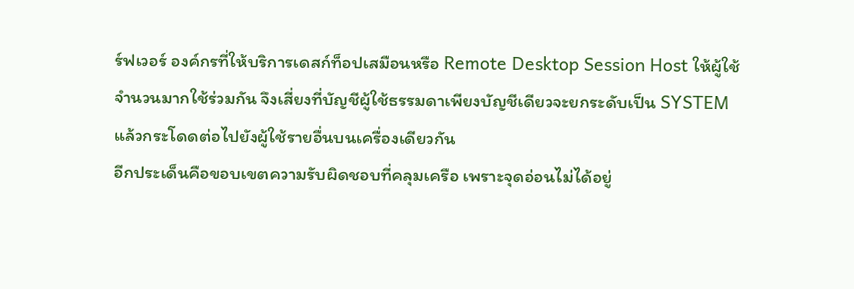ร์ฟเวอร์ องค์กรที่ให้บริการเดสก์ท็อปเสมือนหรือ Remote Desktop Session Host ให้ผู้ใช้จำนวนมากใช้ร่วมกัน จึงเสี่ยงที่บัญชีผู้ใช้ธรรมดาเพียงบัญชีเดียวจะยกระดับเป็น SYSTEM แล้วกระโดดต่อไปยังผู้ใช้รายอื่นบนเครื่องเดียวกัน
อีกประเด็นคือขอบเขตความรับผิดชอบที่คลุมเครือ เพราะจุดอ่อนไม่ได้อยู่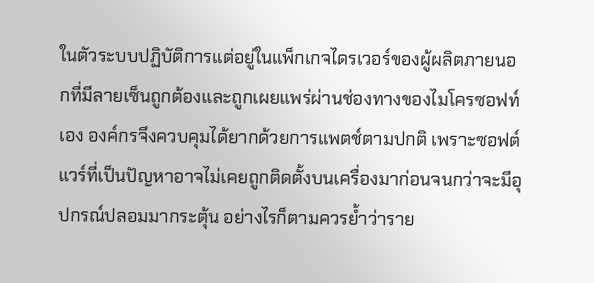ในตัวระบบปฏิบัติการแต่อยู่ในแพ็กเกจไดรเวอร์ของผู้ผลิตภายนอกที่มีลายเซ็นถูกต้องและถูกเผยแพร่ผ่านช่องทางของไมโครซอฟท์เอง องค์กรจึงควบคุมได้ยากด้วยการแพตช์ตามปกติ เพราะซอฟต์แวร์ที่เป็นปัญหาอาจไม่เคยถูกติดตั้งบนเครื่องมาก่อนจนกว่าจะมีอุปกรณ์ปลอมมากระตุ้น อย่างไรก็ตามควรย้ำว่าราย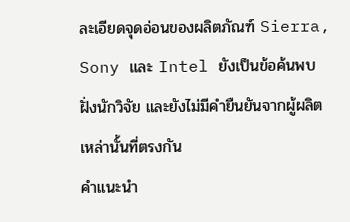ละเอียดจุดอ่อนของผลิตภัณฑ์ Sierra, Sony และ Intel ยังเป็นข้อค้นพบฝั่งนักวิจัย และยังไม่มีคำยืนยันจากผู้ผลิตเหล่านั้นที่ตรงกัน
คำแนะนำ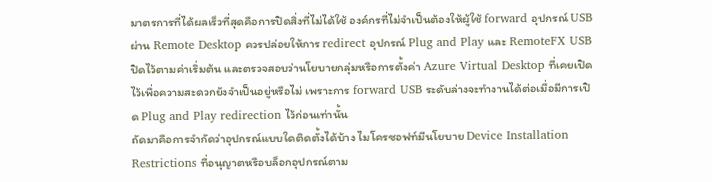มาตรการที่ได้ผลเร็วที่สุดคือการปิดสิ่งที่ไม่ได้ใช้ องค์กรที่ไม่จำเป็นต้องให้ผู้ใช้ forward อุปกรณ์ USB ผ่าน Remote Desktop ควรปล่อยให้การ redirect อุปกรณ์ Plug and Play และ RemoteFX USB ปิดไว้ตามค่าเริ่มต้น และตรวจสอบว่านโยบายกลุ่มหรือการตั้งค่า Azure Virtual Desktop ที่เคยเปิดไว้เพื่อความสะดวกยังจำเป็นอยู่หรือไม่ เพราะการ forward USB ระดับล่างจะทำงานได้ต่อเมื่อมีการเปิด Plug and Play redirection ไว้ก่อนเท่านั้น
ถัดมาคือการจำกัดว่าอุปกรณ์แบบใดติดตั้งได้บ้าง ไมโครซอฟท์มีนโยบาย Device Installation Restrictions ที่อนุญาตหรือบล็อกอุปกรณ์ตาม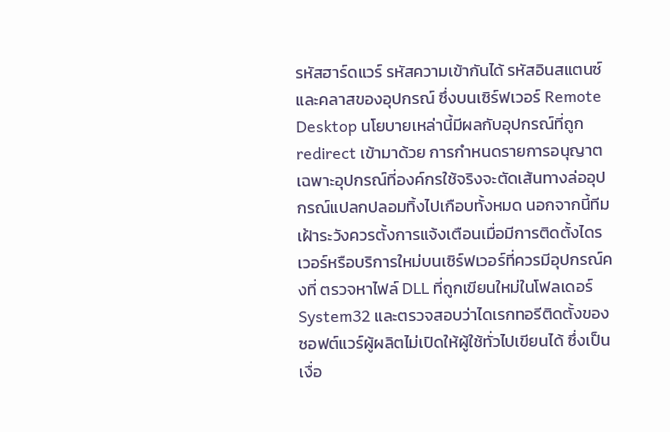รหัสฮาร์ดแวร์ รหัสความเข้ากันได้ รหัสอินสแตนซ์ และคลาสของอุปกรณ์ ซึ่งบนเซิร์ฟเวอร์ Remote Desktop นโยบายเหล่านี้มีผลกับอุปกรณ์ที่ถูก redirect เข้ามาด้วย การกำหนดรายการอนุญาตเฉพาะอุปกรณ์ที่องค์กรใช้จริงจะตัดเส้นทางล่ออุปกรณ์แปลกปลอมทิ้งไปเกือบทั้งหมด นอกจากนี้ทีมเฝ้าระวังควรตั้งการแจ้งเตือนเมื่อมีการติดตั้งไดรเวอร์หรือบริการใหม่บนเซิร์ฟเวอร์ที่ควรมีอุปกรณ์คงที่ ตรวจหาไฟล์ DLL ที่ถูกเขียนใหม่ในโฟลเดอร์ System32 และตรวจสอบว่าไดเรกทอรีติดตั้งของซอฟต์แวร์ผู้ผลิตไม่เปิดให้ผู้ใช้ทั่วไปเขียนได้ ซึ่งเป็นเงื่อ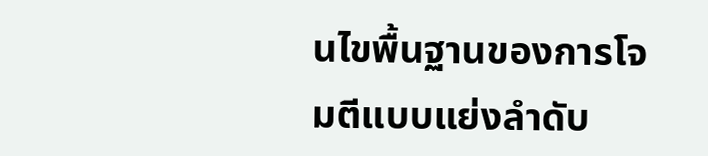นไขพื้นฐานของการโจมตีแบบแย่งลำดับ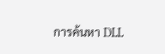การค้นหา DLL